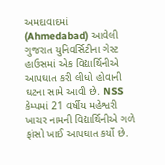અમદાવાદમાં (Ahmedabad) આવેલી ગુજરાત યુનિવર્સિટીના ગેસ્ટ હાઉસમાં એક વિદ્યાર્થિનીએ આપઘાત કરી લીધો હોવાની ઘટના સામે આવી છે. NSS કેમ્પમાં 21 વર્ષીય મહેશ્વરી ખાચર નામની વિદ્યાર્થિનીએ ગળે ફાંસો ખાઈ આપઘાત કર્યો છે.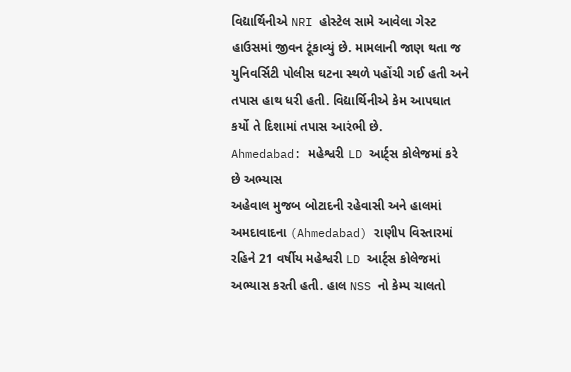વિદ્યાર્થિનીએ NRI હોસ્ટેલ સામે આવેલા ગેસ્ટ હાઉસમાં જીવન ટૂંકાવ્યું છે. મામલાની જાણ થતા જ યુનિવર્સિટી પોલીસ ઘટના સ્થળે પહોંચી ગઈ હતી અને તપાસ હાથ ધરી હતી. વિદ્યાર્થિનીએ કેમ આપઘાત કર્યો તે દિશામાં તપાસ આરંભી છે.
Ahmedabad: મહેશ્વરી LD આર્ટ્સ કોલેજમાં કરે છે અભ્યાસ
અહેવાલ મુજબ બોટાદની રહેવાસી અને હાલમાં અમદાવાદના (Ahmedabad) રાણીપ વિસ્તારમાં રહિને 21 વર્ષીય મહેશ્વરી LD આર્ટ્સ કોલેજમાં અભ્યાસ કરતી હતી. હાલ NSS નો કેમ્પ ચાલતો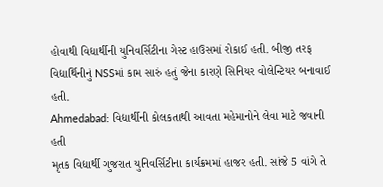હોવાથી વિદ્યાર્થીની યુનિવર્સિટીના ગેસ્ટ હાઉસમાં રોકાઈ હતી. બીજી તરફ વિદ્યાર્થિનીનું NSSમાં કામ સારું હતું જેના કારણે સિનિયર વોલેન્ટિયર બનાવાઈ હતી.
Ahmedabad: વિદ્યાર્થીની કોલકતાથી આવતા મહેમાનોને લેવા માટે જવાની હતી
મૃતક વિદ્યાર્થી ગુજરાત યુનિવર્સિટીના કાર્યક્રમમાં હાજર હતી. સાંજે 5 વાંગે તે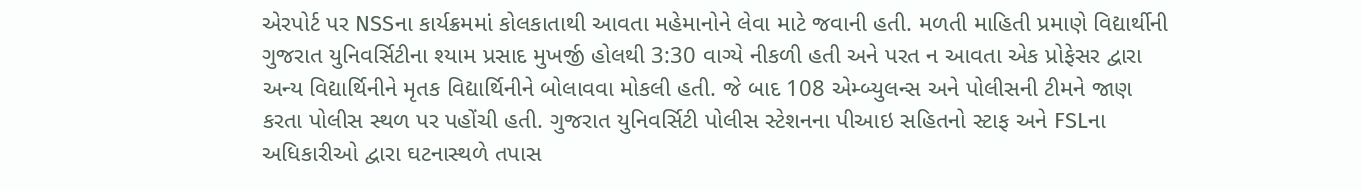એરપોર્ટ પર NSSના કાર્યક્રમમાં કોલકાતાથી આવતા મહેમાનોને લેવા માટે જવાની હતી. મળતી માહિતી પ્રમાણે વિદ્યાર્થીની ગુજરાત યુનિવર્સિટીના શ્યામ પ્રસાદ મુખર્જી હોલથી 3:30 વાગ્યે નીકળી હતી અને પરત ન આવતા એક પ્રોફેસર દ્વારા અન્ય વિદ્યાર્થિનીને મૃતક વિદ્યાર્થિનીને બોલાવવા મોકલી હતી. જે બાદ 108 એમ્બ્યુલન્સ અને પોલીસની ટીમને જાણ કરતા પોલીસ સ્થળ પર પહોંચી હતી. ગુજરાત યુનિવર્સિટી પોલીસ સ્ટેશનના પીઆઇ સહિતનો સ્ટાફ અને FSLના અધિકારીઓ દ્વારા ઘટનાસ્થળે તપાસ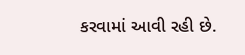કરવામાં આવી રહી છે.